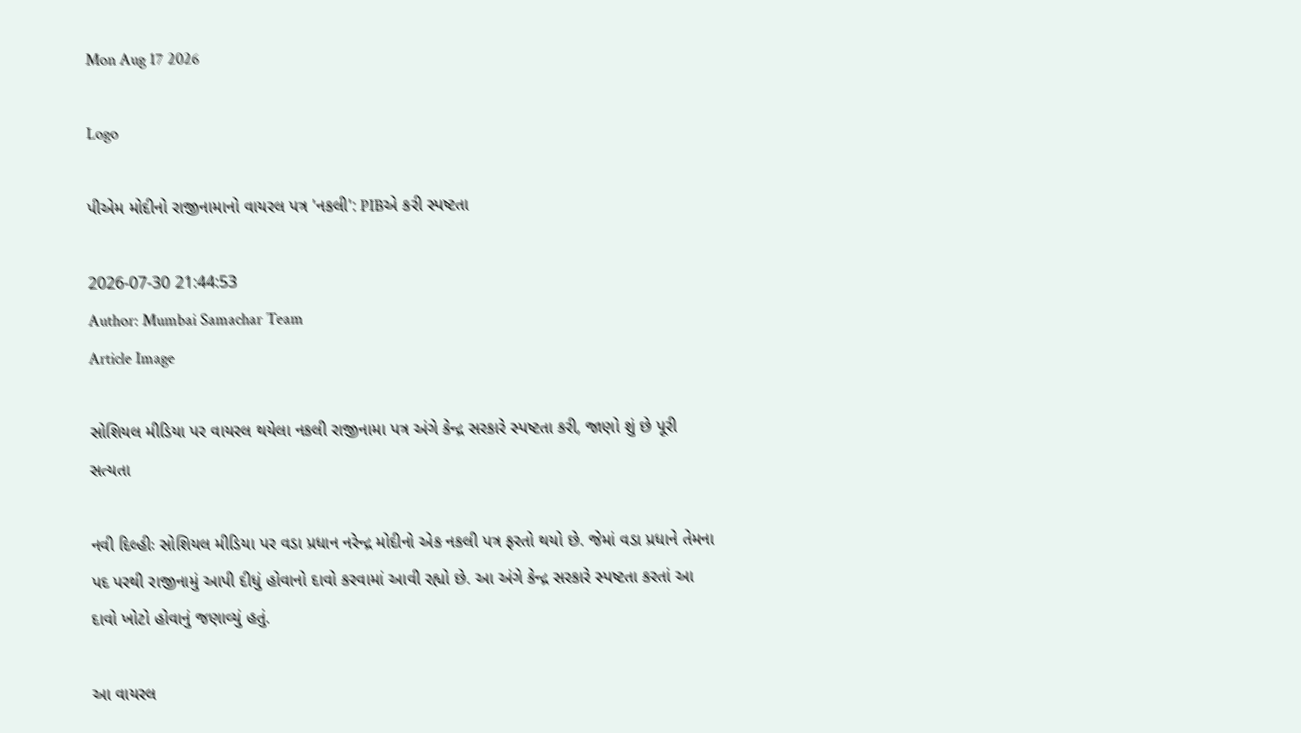Mon Aug 17 2026

Logo

પીએમ મોદીનો રાજીનામાનો વાયરલ પત્ર 'નકલી': PIBએ કરી સ્પષ્ટતા

2026-07-30 21:44:53
Author: Mumbai Samachar Team
Article Image

સોશિયલ મીડિયા પર વાયરલ થયેલા નકલી રાજીનામા પત્ર અંગે કેન્દ્ર સરકારે સ્પષ્ટતા કરી, જાણો શું છે પૂરી સત્યતા

નવી દિલ્હીઃ સોશિયલ મીડિયા પર વડા પ્રધાન નરેન્દ્ર મોદીનો એક નકલી પત્ર ફરતો થયો છે. જેમાં વડા પ્રધાને તેમના પદ પરથી રાજીનામું આપી દીધું હોવાનો દાવો કરવામાં આવી રહ્યો છે. આ અંગે કેન્દ્ર સરકારે સ્પષ્ટતા કરતાં આ દાવો ખોટો હોવાનું જણાવ્યું હતું.

આ વાયરલ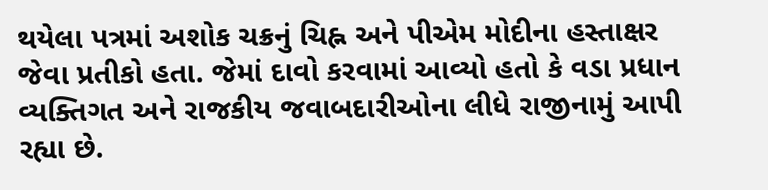થયેલા પત્રમાં અશોક ચક્રનું ચિહ્ન અને પીએમ મોદીના હસ્તાક્ષર જેવા પ્રતીકો હતા. જેમાં દાવો કરવામાં આવ્યો હતો કે વડા પ્રધાન વ્યક્તિગત અને રાજકીય જવાબદારીઓના લીધે રાજીનામું આપી રહ્યા છે.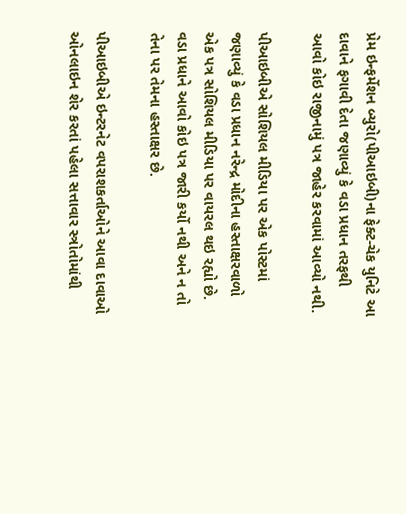પ્રેમ ઇન્ફર્મેશન બ્યુરો(પીઆઇબી)ના ફેક્ટ-ચેક યુનિટે આ દાવાને ફગાવી દેતા જણાવ્યું કે વડા પ્રધાન તરફથી આવો કોઇ રાજીનામું પત્ર જાહેર કરવામાં આવ્યો નથી.

પીઆઇબીએ સોશિયલ મીડિયા પર એક પોસ્ટમાં જણાવ્યું કે વડા પ્રધાન નરેન્દ્ર મોદીના હસ્તાક્ષરવાળો એક પત્ર સોશિયલ મીડિયા પર વાયરલ થઇ રહ્યો છે. વડા પ્રધાને આવો કોઇ પત્ર જારી કર્યો નથી અને ન તો તેના પર તેમના હસ્તાક્ષર છે.

પીઆઇબીએ ઇન્ટરનેટ વપરાશકર્તાઓને આવા દાવાઓ ઓનલાઇન શેર કરતાં પહેલા સત્તાવાર સ્ત્રોતોમાંથી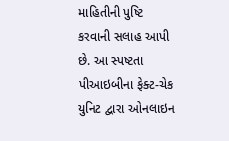માહિતીની પુષ્ટિ કરવાની સલાહ આપી છે. આ સ્પષ્ટતા પીઆઇબીના ફેક્ટ-ચેક યુનિટ દ્વારા ઓનલાઇન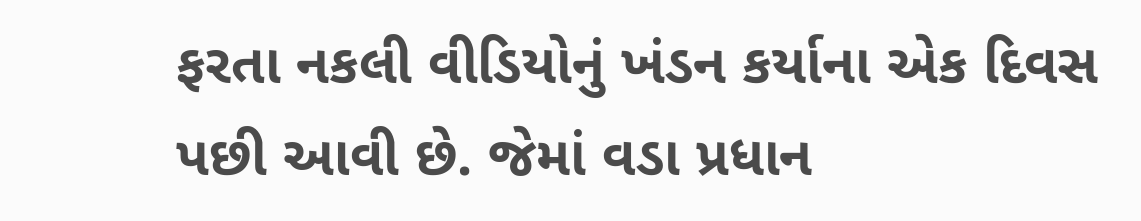ફરતા નકલી વીડિયોનું ખંડન કર્યાના એક દિવસ પછી આવી છે. જેમાં વડા પ્રધાન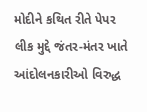મોદીને કથિત રીતે પેપર લીક મુદ્દે જંતર-મંતર ખાતે આંદોલનકારીઓ વિરુદ્ધ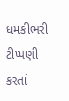ધમકીભરી ટીપ્પણી કરતાં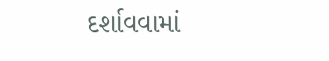દર્શાવવામાં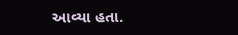આવ્યા હતા.